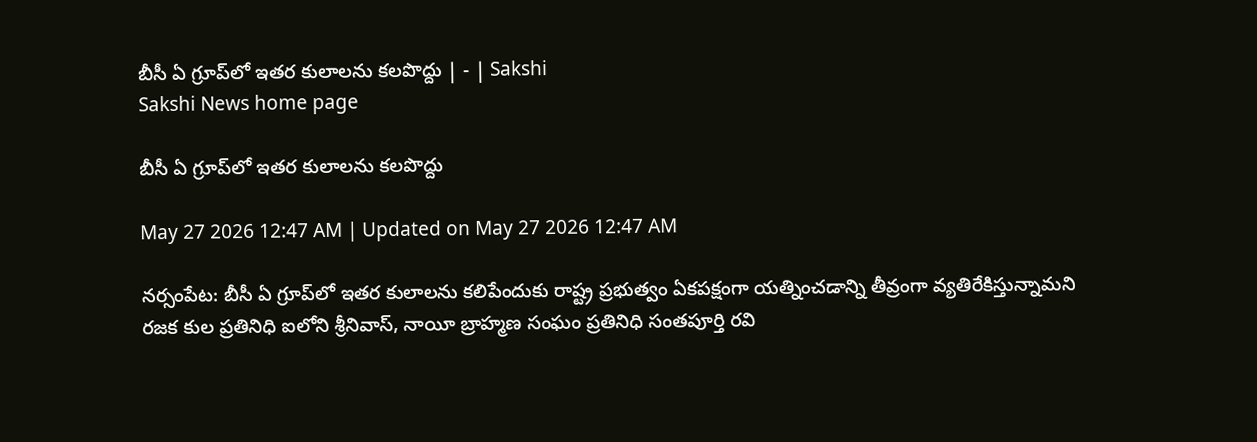బీసీ ఏ గ్రూప్‌లో ఇతర కులాలను కలపొద్దు | - | Sakshi
Sakshi News home page

బీసీ ఏ గ్రూప్‌లో ఇతర కులాలను కలపొద్దు

May 27 2026 12:47 AM | Updated on May 27 2026 12:47 AM

నర్సంపేట: బీసీ ఏ గ్రూప్‌లో ఇతర కులాలను కలిపేందుకు రాష్ట్ర ప్రభుత్వం ఏకపక్షంగా యత్నించడాన్ని తీవ్రంగా వ్యతిరేకిస్తున్నామని రజక కుల ప్రతినిధి ఐలోని శ్రీనివాస్‌, నాయీ బ్రాహ్మణ సంఘం ప్రతినిధి సంతపూర్తి రవి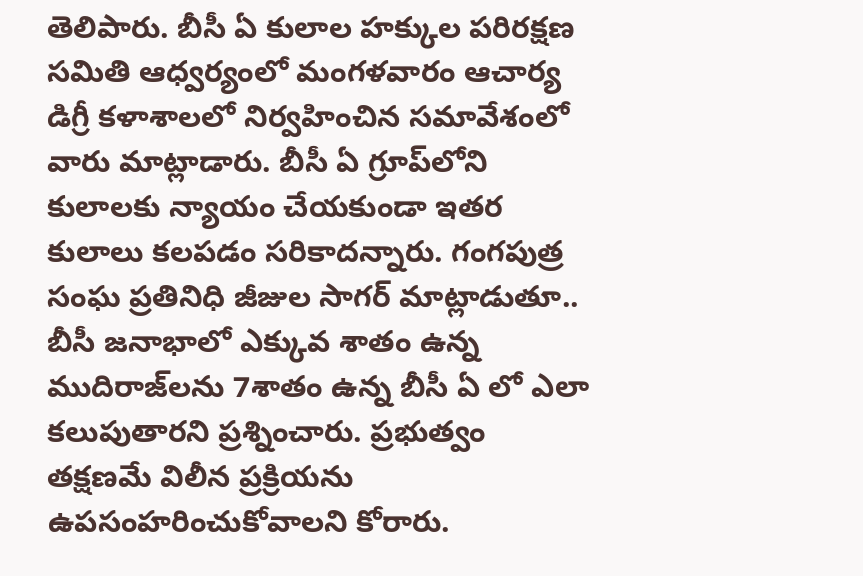తెలిపారు. బీసీ ఏ కులాల హక్కుల పరిరక్షణ సమితి ఆధ్వర్యంలో మంగళవారం ఆచార్య డిగ్రీ కళాశాలలో నిర్వహించిన సమావేశంలో వారు మాట్లాడారు. బీసీ ఏ గ్రూప్‌లోని కులాలకు న్యాయం చేయకుండా ఇతర కులాలు కలపడం సరికాదన్నారు. గంగపుత్ర సంఘ ప్రతినిధి జీజుల సాగర్‌ మాట్లాడుతూ.. బీసీ జనాభాలో ఎక్కువ శాతం ఉన్న ముదిరాజ్‌లను 7శాతం ఉన్న బీసీ ఏ లో ఎలా కలుపుతారని ప్రశ్నించారు. ప్రభుత్వం తక్షణమే విలీన ప్రక్రియను ఉపసంహరించుకోవాలని కోరారు.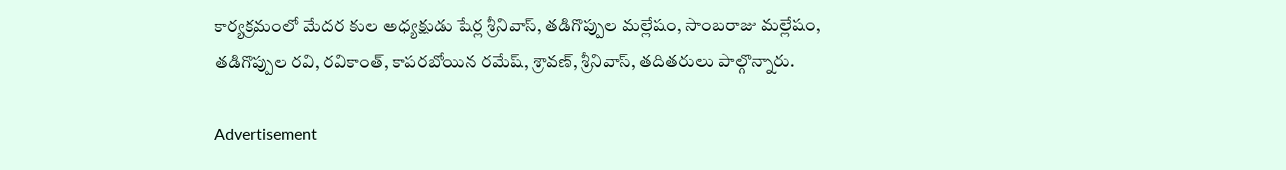కార్యక్రమంలో మేదర కుల అధ్యక్షుడు షేర్ల శ్రీనివాస్‌, తడిగొప్పుల మల్లేషం, సాంబరాజు మల్లేషం, తడిగొప్పుల రవి, రవికాంత్‌, కాపరబోయిన రమేష్‌, శ్రావణ్‌, శ్రీనివాస్‌, తదితరులు పాల్గొన్నారు.

Advertisement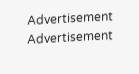Advertisement
Advertisement